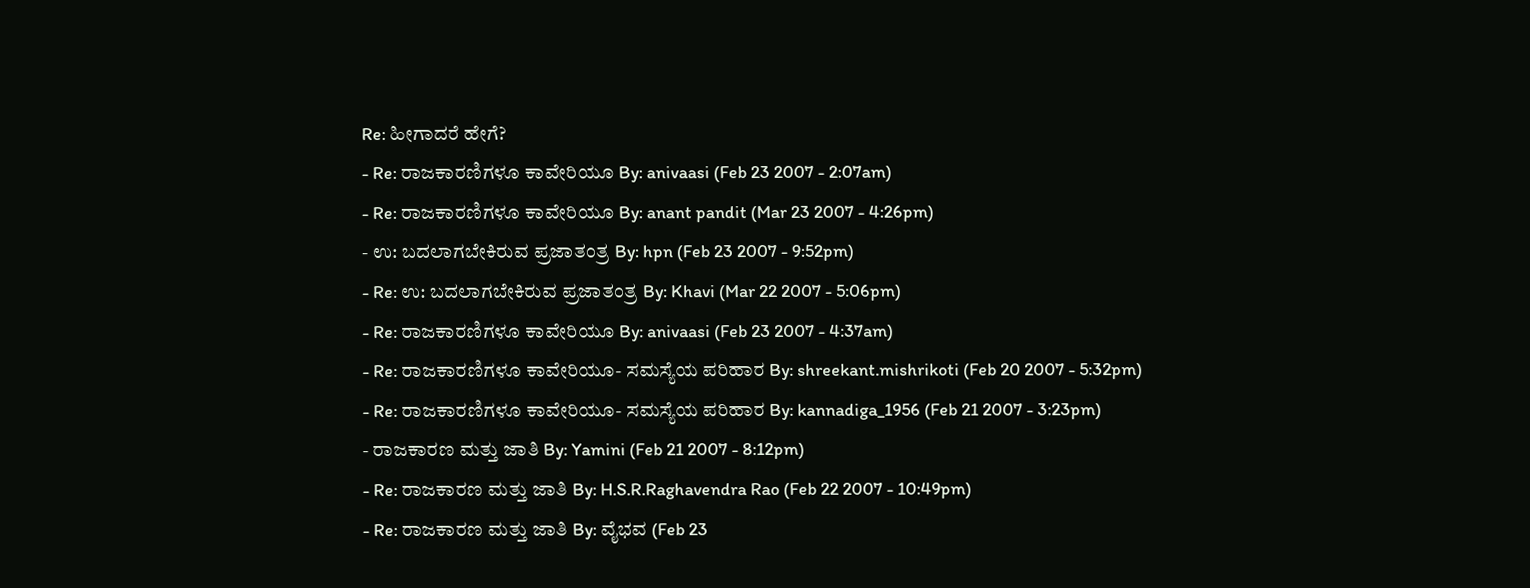Re: ಹೀಗಾದರೆ ಹೇಗೆ?
- Re: ರಾಜಕಾರಣಿಗಳೂ ಕಾವೇರಿಯೂ By: anivaasi (Feb 23 2007 - 2:07am)
- Re: ರಾಜಕಾರಣಿಗಳೂ ಕಾವೇರಿಯೂ By: anant pandit (Mar 23 2007 - 4:26pm)
- ಉ: ಬದಲಾಗಬೇಕಿರುವ ಪ್ರಜಾತಂತ್ರ By: hpn (Feb 23 2007 - 9:52pm)
- Re: ಉ: ಬದಲಾಗಬೇಕಿರುವ ಪ್ರಜಾತಂತ್ರ By: Khavi (Mar 22 2007 - 5:06pm)
- Re: ರಾಜಕಾರಣಿಗಳೂ ಕಾವೇರಿಯೂ By: anivaasi (Feb 23 2007 - 4:37am)
- Re: ರಾಜಕಾರಣಿಗಳೂ ಕಾವೇರಿಯೂ- ಸಮಸ್ಯೆಯ ಪರಿಹಾರ By: shreekant.mishrikoti (Feb 20 2007 - 5:32pm)
- Re: ರಾಜಕಾರಣಿಗಳೂ ಕಾವೇರಿಯೂ- ಸಮಸ್ಯೆಯ ಪರಿಹಾರ By: kannadiga_1956 (Feb 21 2007 - 3:23pm)
- ರಾಜಕಾರಣ ಮತ್ತು ಜಾತಿ By: Yamini (Feb 21 2007 - 8:12pm)
- Re: ರಾಜಕಾರಣ ಮತ್ತು ಜಾತಿ By: H.S.R.Raghavendra Rao (Feb 22 2007 - 10:49pm)
- Re: ರಾಜಕಾರಣ ಮತ್ತು ಜಾತಿ By: ವೈಭವ (Feb 23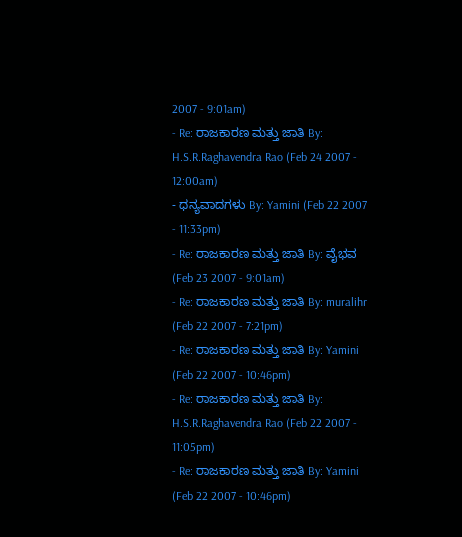2007 - 9:01am)
- Re: ರಾಜಕಾರಣ ಮತ್ತು ಜಾತಿ By: H.S.R.Raghavendra Rao (Feb 24 2007 - 12:00am)
- ಧನ್ಯವಾದಗಳು By: Yamini (Feb 22 2007 - 11:33pm)
- Re: ರಾಜಕಾರಣ ಮತ್ತು ಜಾತಿ By: ವೈಭವ (Feb 23 2007 - 9:01am)
- Re: ರಾಜಕಾರಣ ಮತ್ತು ಜಾತಿ By: muralihr (Feb 22 2007 - 7:21pm)
- Re: ರಾಜಕಾರಣ ಮತ್ತು ಜಾತಿ By: Yamini (Feb 22 2007 - 10:46pm)
- Re: ರಾಜಕಾರಣ ಮತ್ತು ಜಾತಿ By: H.S.R.Raghavendra Rao (Feb 22 2007 - 11:05pm)
- Re: ರಾಜಕಾರಣ ಮತ್ತು ಜಾತಿ By: Yamini (Feb 22 2007 - 10:46pm)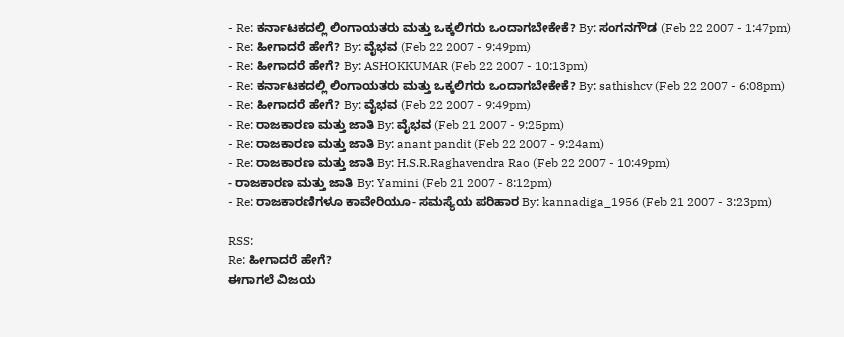- Re: ಕರ್ನಾಟಕದಲ್ಲಿ ಲಿಂಗಾಯತರು ಮತ್ತು ಒಕ್ಕಲಿಗರು ಒಂದಾಗಬೇಕೇಕೆ? By: ಸಂಗನಗೌಡ (Feb 22 2007 - 1:47pm)
- Re: ಹೀಗಾದರೆ ಹೇಗೆ? By: ವೈಭವ (Feb 22 2007 - 9:49pm)
- Re: ಹೀಗಾದರೆ ಹೇಗೆ? By: ASHOKKUMAR (Feb 22 2007 - 10:13pm)
- Re: ಕರ್ನಾಟಕದಲ್ಲಿ ಲಿಂಗಾಯತರು ಮತ್ತು ಒಕ್ಕಲಿಗರು ಒಂದಾಗಬೇಕೇಕೆ? By: sathishcv (Feb 22 2007 - 6:08pm)
- Re: ಹೀಗಾದರೆ ಹೇಗೆ? By: ವೈಭವ (Feb 22 2007 - 9:49pm)
- Re: ರಾಜಕಾರಣ ಮತ್ತು ಜಾತಿ By: ವೈಭವ (Feb 21 2007 - 9:25pm)
- Re: ರಾಜಕಾರಣ ಮತ್ತು ಜಾತಿ By: anant pandit (Feb 22 2007 - 9:24am)
- Re: ರಾಜಕಾರಣ ಮತ್ತು ಜಾತಿ By: H.S.R.Raghavendra Rao (Feb 22 2007 - 10:49pm)
- ರಾಜಕಾರಣ ಮತ್ತು ಜಾತಿ By: Yamini (Feb 21 2007 - 8:12pm)
- Re: ರಾಜಕಾರಣಿಗಳೂ ಕಾವೇರಿಯೂ- ಸಮಸ್ಯೆಯ ಪರಿಹಾರ By: kannadiga_1956 (Feb 21 2007 - 3:23pm)

RSS:
Re: ಹೀಗಾದರೆ ಹೇಗೆ?
ಈಗಾಗಲೆ ವಿಜಯ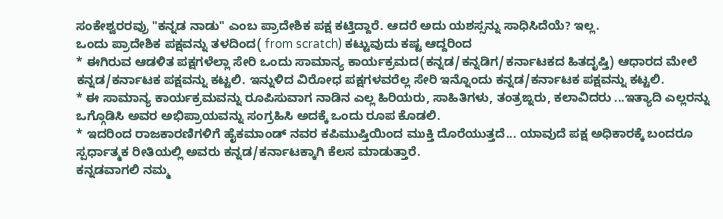ಸಂಕೇಶ್ವರರವ್ರು "ಕನ್ನಡ ನಾಡು" ಎಂಬ ಪ್ರಾದೇಶಿಕ ಪಕ್ಷ ಕಟ್ತಿದ್ದಾರೆ. ಆದರೆ ಅದು ಯಶಸ್ಸನ್ನು ಸಾಧಿಸಿದೆಯೆ? ಇಲ್ಲ.
ಒಂದು ಪ್ರಾದೇಶಿಕ ಪಕ್ಷವನ್ನು ತಳದಿಂದ( from scratch) ಕಟ್ಟುವುದು ಕಷ್ಟ ಆದ್ದರಿಂದ
* ಈಗಿರುವ ಆಡಳಿತ ಪಕ್ಷಗಳೆಲ್ಲಾ ಸೇರಿ ಒಂದು ಸಾಮಾನ್ಯ ಕಾರ್ಯಕ್ರಮದ(ಕನ್ನಡ/ಕನ್ನಡಿಗ/ಕರ್ನಾಟಕದ ಹಿತದೃಷ್ತಿ) ಆಧಾರದ ಮೇಲೆ ಕನ್ನಡ/ಕರ್ನಾಟಕ ಪಕ್ಷವನ್ನು ಕಟ್ಟಲಿ. ಇನ್ನುಳಿದ ವಿರೋಧ ಪಕ್ಷಗಳವರೆಲ್ಲ ಸೇರಿ ಇನ್ನೊಂದು ಕನ್ನಡ/ಕರ್ನಾಟಕ ಪಕ್ಷವನ್ನು ಕಟ್ಟಲಿ.
* ಈ ಸಾಮಾನ್ಯ ಕಾರ್ಯಕ್ರಮವನ್ನು ರೂಪಿಸುವಾಗ ನಾಡಿನ ಎಲ್ಲ ಹಿರಿಯರು, ಸಾಹಿತಿಗಳು, ತಂತ್ರಙ್ನರು, ಕಲಾವಿದರು ...ಇತ್ಯಾದಿ ಎಲ್ಲರನ್ನು ಒಗ್ಗೊಡಿಸಿ ಅವರ ಅಭಿಪ್ರಾಯವನ್ನು ಸಂಗ್ರಹಿಸಿ ಅದಕ್ಕೆ ಒಂದು ರೂಪ ಕೊಡಲಿ.
* ಇದರಿಂದ ರಾಜಕಾರಣಿಗಳಿಗೆ ಹೈಕಮಾಂಡ್ ನವರ ಕಪಿಮುಷ್ತಿಯಿಂದ ಮುಕ್ತಿ ದೊರೆಯುತ್ತದೆ... ಯಾವುದೆ ಪಕ್ಷ ಅಧಿಕಾರಕ್ಕೆ ಬಂದರೂ ಸ್ಪರ್ಧಾತ್ಮಕ ರೀತಿಯಲ್ಲಿ ಅವರು ಕನ್ನಡ/ಕರ್ನಾಟಕ್ಕಾಗಿ ಕೆಲಸ ಮಾಡುತ್ತಾರೆ.
ಕನ್ನಡವಾಗಲಿ ನಮ್ಮ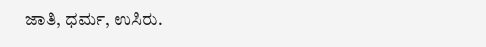ಜಾತಿ, ಧರ್ಮ, ಉಸಿರು.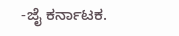-ಜೈ ಕರ್ನಾಟಕ.